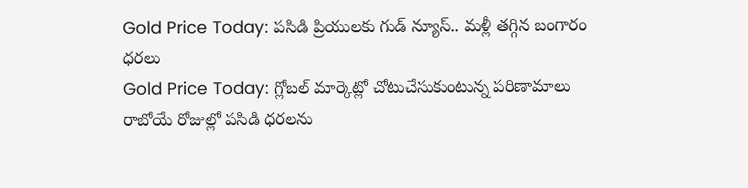Gold Price Today: పసిడి ప్రియులకు గుడ్ న్యూస్.. మళ్లీ తగ్గిన బంగారం ధరలు
Gold Price Today: గ్లోబల్ మార్కెట్లో చోటుచేసుకుంటున్న పరిణామాలు రాబోయే రోజుల్లో పసిడి ధరలను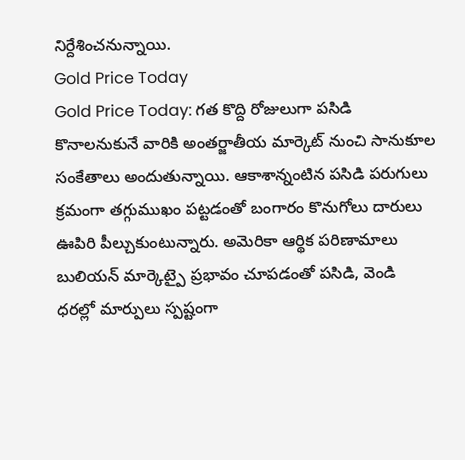నిర్దేశించనున్నాయి.
Gold Price Today
Gold Price Today: గత కొద్ది రోజులుగా పసిడి కొనాలనుకునే వారికి అంతర్జాతీయ మార్కెట్ నుంచి సానుకూల సంకేతాలు అందుతున్నాయి. ఆకాశాన్నంటిన పసిడి పరుగులు క్రమంగా తగ్గుముఖం పట్టడంతో బంగారం కొనుగోలు దారులు ఊపిరి పీల్చుకుంటున్నారు. అమెరికా ఆర్థిక పరిణామాలు బులియన్ మార్కెట్పై ప్రభావం చూపడంతో పసిడి, వెండి ధరల్లో మార్పులు స్పష్టంగా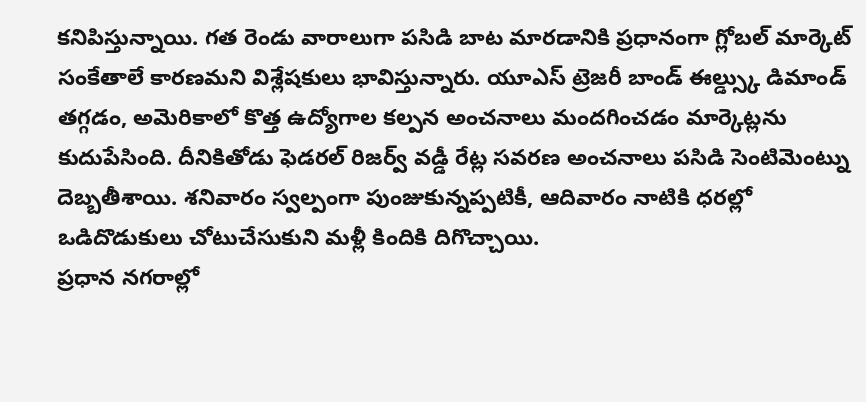కనిపిస్తున్నాయి. గత రెండు వారాలుగా పసిడి బాట మారడానికి ప్రధానంగా గ్లోబల్ మార్కెట్ సంకేతాలే కారణమని విశ్లేషకులు భావిస్తున్నారు. యూఎస్ ట్రెజరీ బాండ్ ఈల్డ్స్కు డిమాండ్ తగ్గడం, అమెరికాలో కొత్త ఉద్యోగాల కల్పన అంచనాలు మందగించడం మార్కెట్లను కుదుపేసింది. దీనికితోడు ఫెడరల్ రిజర్వ్ వడ్డీ రేట్ల సవరణ అంచనాలు పసిడి సెంటిమెంట్ను దెబ్బతీశాయి. శనివారం స్వల్పంగా పుంజుకున్నప్పటికీ, ఆదివారం నాటికి ధరల్లో ఒడిదొడుకులు చోటుచేసుకుని మళ్లీ కిందికి దిగొచ్చాయి.
ప్రధాన నగరాల్లో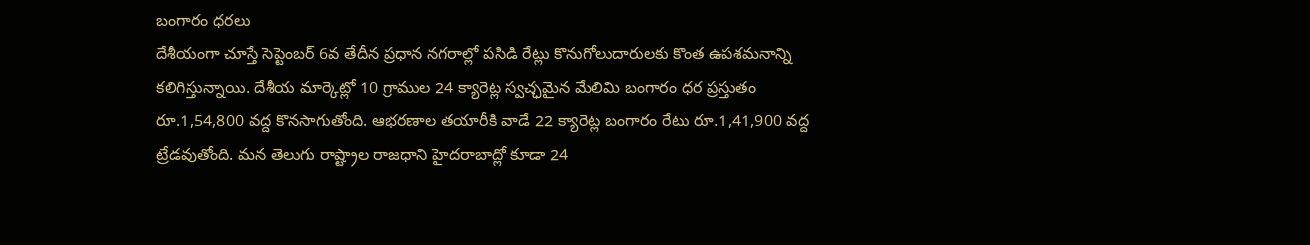బంగారం ధరలు
దేశీయంగా చూస్తే సెప్టెంబర్ 6వ తేదీన ప్రధాన నగరాల్లో పసిడి రేట్లు కొనుగోలుదారులకు కొంత ఉపశమనాన్ని కలిగిస్తున్నాయి. దేశీయ మార్కెట్లో 10 గ్రాముల 24 క్యారెట్ల స్వచ్ఛమైన మేలిమి బంగారం ధర ప్రస్తుతం రూ.1,54,800 వద్ద కొనసాగుతోంది. ఆభరణాల తయారీకి వాడే 22 క్యారెట్ల బంగారం రేటు రూ.1,41,900 వద్ద ట్రేడవుతోంది. మన తెలుగు రాష్ట్రాల రాజధాని హైదరాబాద్లో కూడా 24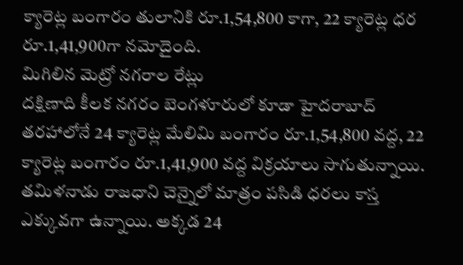క్యారెట్ల బంగారం తులానికి రూ.1,54,800 కాగా, 22 క్యారెట్ల ధర రూ.1,41,900గా నమోదైంది.
మిగిలిన మెట్రో నగరాల రేట్లు
దక్షిణాది కీలక నగరం బెంగళూరులో కూడా హైదరాబాద్ తరహాలోనే 24 క్యారెట్ల మేలిమి బంగారం రూ.1,54,800 వద్ద, 22 క్యారెట్ల బంగారం రూ.1,41,900 వద్ద విక్రయాలు సాగుతున్నాయి. తమిళనాడు రాజధాని చెన్నైలో మాత్రం పసిడి ధరలు కాస్త ఎక్కువగా ఉన్నాయి. అక్కడ 24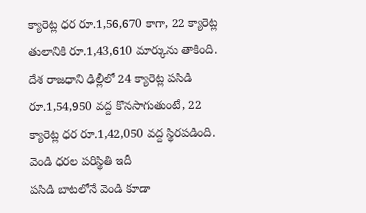క్యారెట్ల ధర రూ.1,56,670 కాగా, 22 క్యారెట్ల తులానికి రూ.1,43,610 మార్కును తాకింది. దేశ రాజధాని ఢిల్లీలో 24 క్యారెట్ల పసిడి రూ.1,54,950 వద్ద కొనసాగుతుంటే, 22 క్యారెట్ల ధర రూ.1,42,050 వద్ద స్థిరపడింది.
వెండి ధరల పరిస్థితి ఇదీ
పసిడి బాటలోనే వెండి కూడా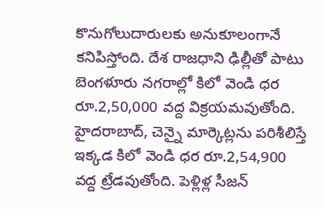కొనుగోలుదారులకు అనుకూలంగానే కనిపిస్తోంది. దేశ రాజధాని ఢిల్లీతో పాటు బెంగళూరు నగరాల్లో కిలో వెండి ధర రూ.2,50,000 వద్ద విక్రయమవుతోంది. హైదరాబాద్, చెన్నై మార్కెట్లను పరిశీలిస్తే ఇక్కడ కిలో వెండి ధర రూ.2,54,900 వద్ద ట్రేడవుతోంది. పెళ్లిళ్ల సీజన్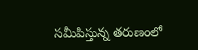సమీపిస్తున్న తరుణంలో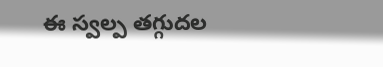ఈ స్వల్ప తగ్గుదల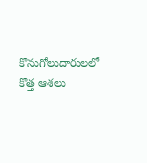కొనుగోలుదారులలో కొత్త ఆశలు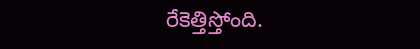రేకెత్తిస్తోంది.